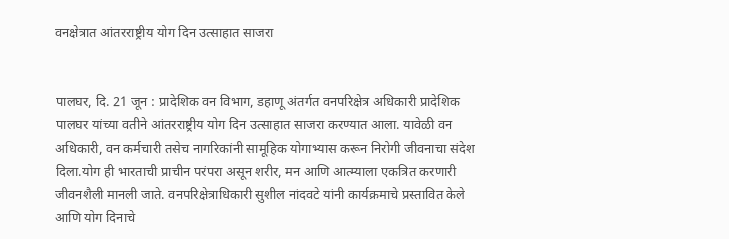वनक्षेत्रात आंतरराष्ट्रीय योग दिन उत्साहात साजरा


पालघर, दि. 21 जून : प्रादेशिक वन विभाग, डहाणू अंतर्गत वनपरिक्षेत्र अधिकारी प्रादेशिक पालघर यांच्या वतीने आंतरराष्ट्रीय योग दिन उत्साहात साजरा करण्यात आला. यावेळी वन अधिकारी, वन कर्मचारी तसेच नागरिकांनी सामूहिक योगाभ्यास करून निरोगी जीवनाचा संदेश दिला.योग ही भारताची प्राचीन परंपरा असून शरीर, मन आणि आत्म्याला एकत्रित करणारी जीवनशैली मानली जाते. वनपरिक्षेत्राधिकारी सुशील नांदवटे यांनी कार्यक्रमाचे प्रस्तावित केले आणि योग दिनाचे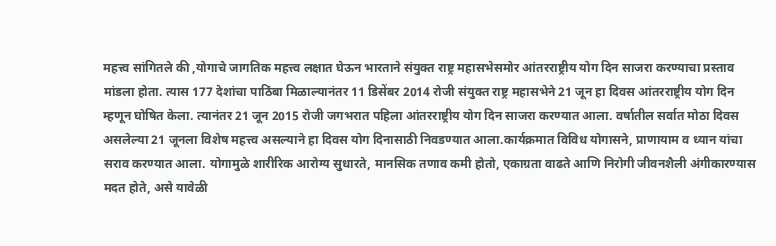महत्त्व सांगितले की ,योगाचे जागतिक महत्त्व लक्षात घेऊन भारताने संयुक्त राष्ट्र महासभेसमोर आंतरराष्ट्रीय योग दिन साजरा करण्याचा प्रस्ताव मांडला होता. त्यास 177 देशांचा पाठिंबा मिळाल्यानंतर 11 डिसेंबर 2014 रोजी संयुक्त राष्ट्र महासभेने 21 जून हा दिवस आंतरराष्ट्रीय योग दिन म्हणून घोषित केला. त्यानंतर 21 जून 2015 रोजी जगभरात पहिला आंतरराष्ट्रीय योग दिन साजरा करण्यात आला. वर्षातील सर्वात मोठा दिवस असलेल्या 21 जूनला विशेष महत्त्व असल्याने हा दिवस योग दिनासाठी निवडण्यात आला.कार्यक्रमात विविध योगासने, प्राणायाम व ध्यान यांचा सराव करण्यात आला. योगामुळे शारीरिक आरोग्य सुधारते, मानसिक तणाव कमी होतो, एकाग्रता वाढते आणि निरोगी जीवनशैली अंगीकारण्यास मदत होते, असे यावेळी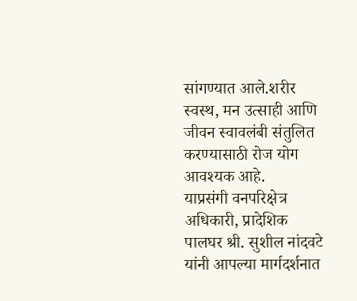सांगण्यात आले.शरीर स्वस्थ, मन उत्साही आणि जीवन स्वावलंबी संतुलित करण्यासाठी रोज योग आवश्यक आहे.
याप्रसंगी वनपरिक्षेत्र अधिकारी, प्रादेशिक पालघर श्री. सुशील नांदवटे यांनी आपल्या मार्गदर्शनात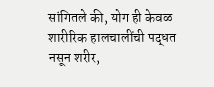सांगितले की, योग ही केवळ शारीरिक हालचालींची पद्धत नसून शरीर,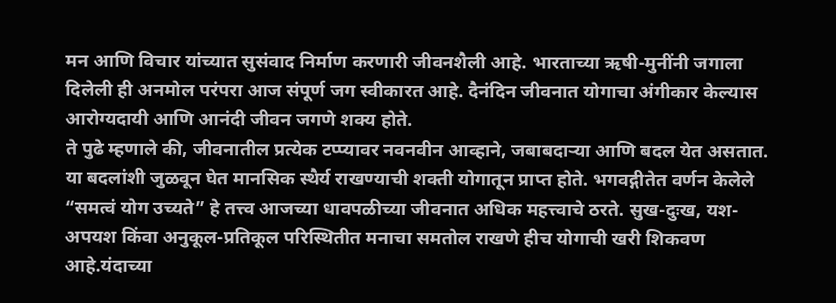मन आणि विचार यांच्यात सुसंवाद निर्माण करणारी जीवनशैली आहे. भारताच्या ऋषी-मुनींनी जगाला दिलेली ही अनमोल परंपरा आज संपूर्ण जग स्वीकारत आहे. दैनंदिन जीवनात योगाचा अंगीकार केल्यास आरोग्यदायी आणि आनंदी जीवन जगणे शक्य होते.
ते पुढे म्हणाले की, जीवनातील प्रत्येक टप्प्यावर नवनवीन आव्हाने, जबाबदाऱ्या आणि बदल येत असतात. या बदलांशी जुळवून घेत मानसिक स्थैर्य राखण्याची शक्ती योगातून प्राप्त होते. भगवद्गीतेत वर्णन केलेले “समत्वं योग उच्यते” हे तत्त्व आजच्या धावपळीच्या जीवनात अधिक महत्त्वाचे ठरते. सुख-दुःख, यश-अपयश किंवा अनुकूल-प्रतिकूल परिस्थितीत मनाचा समतोल राखणे हीच योगाची खरी शिकवण आहे.यंदाच्या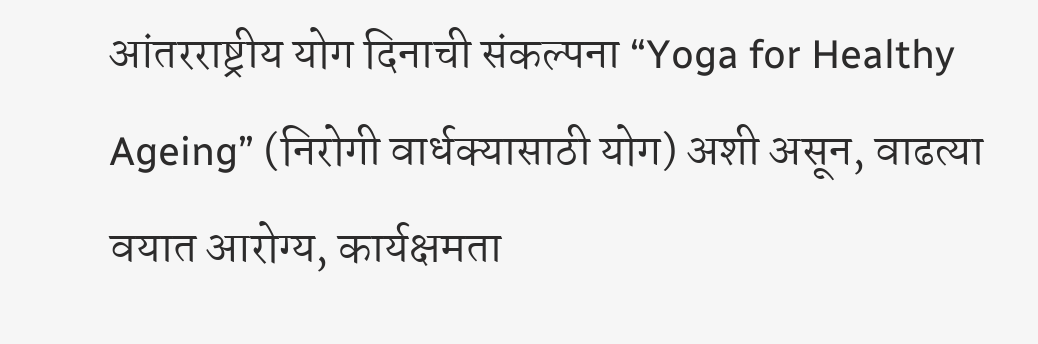आंतरराष्ट्रीय योग दिनाची संकल्पना “Yoga for Healthy Ageing” (निरोगी वार्धक्यासाठी योग) अशी असून, वाढत्या वयात आरोग्य, कार्यक्षमता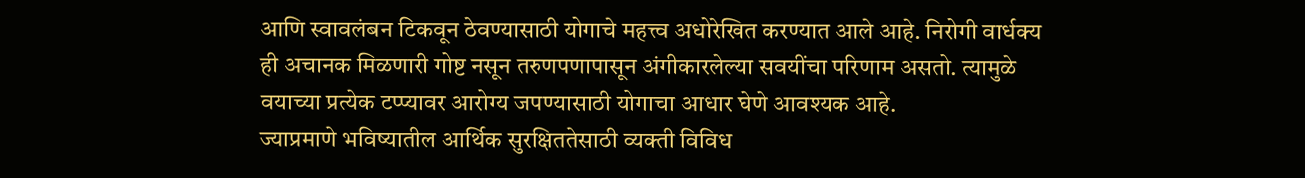आणि स्वावलंबन टिकवून ठेवण्यासाठी योगाचे महत्त्व अधोरेखित करण्यात आले आहे. निरोगी वार्धक्य ही अचानक मिळणारी गोष्ट नसून तरुणपणापासून अंगीकारलेल्या सवयींचा परिणाम असतो. त्यामुळे वयाच्या प्रत्येक टप्प्यावर आरोग्य जपण्यासाठी योगाचा आधार घेणे आवश्यक आहे.
ज्याप्रमाणे भविष्यातील आर्थिक सुरक्षिततेसाठी व्यक्ती विविध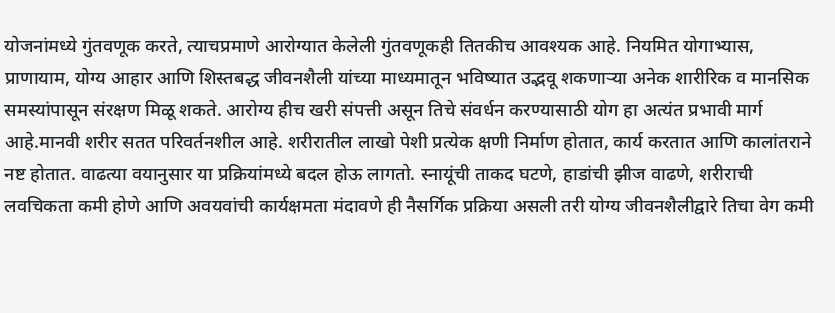योजनांमध्ये गुंतवणूक करते, त्याचप्रमाणे आरोग्यात केलेली गुंतवणूकही तितकीच आवश्यक आहे. नियमित योगाभ्यास, प्राणायाम, योग्य आहार आणि शिस्तबद्ध जीवनशैली यांच्या माध्यमातून भविष्यात उद्भवू शकणाऱ्या अनेक शारीरिक व मानसिक समस्यांपासून संरक्षण मिळू शकते. आरोग्य हीच खरी संपत्ती असून तिचे संवर्धन करण्यासाठी योग हा अत्यंत प्रभावी मार्ग आहे.मानवी शरीर सतत परिवर्तनशील आहे. शरीरातील लाखो पेशी प्रत्येक क्षणी निर्माण होतात, कार्य करतात आणि कालांतराने नष्ट होतात. वाढत्या वयानुसार या प्रक्रियांमध्ये बदल होऊ लागतो. स्नायूंची ताकद घटणे, हाडांची झीज वाढणे, शरीराची लवचिकता कमी होणे आणि अवयवांची कार्यक्षमता मंदावणे ही नैसर्गिक प्रक्रिया असली तरी योग्य जीवनशैलीद्वारे तिचा वेग कमी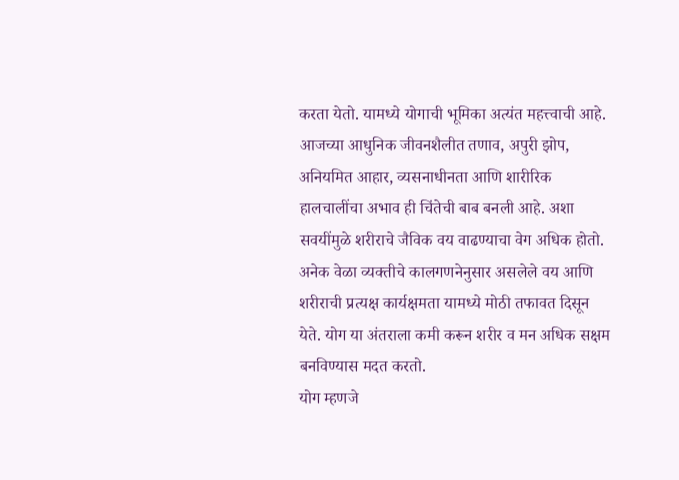करता येतो. यामध्ये योगाची भूमिका अत्यंत महत्त्वाची आहे.
आजच्या आधुनिक जीवनशैलीत तणाव, अपुरी झोप, अनियमित आहार, व्यसनाधीनता आणि शारीरिक हालचालींचा अभाव ही चिंतेची बाब बनली आहे. अशा सवयींमुळे शरीराचे जैविक वय वाढण्याचा वेग अधिक होतो. अनेक वेळा व्यक्तीचे कालगणनेनुसार असलेले वय आणि शरीराची प्रत्यक्ष कार्यक्षमता यामध्ये मोठी तफावत दिसून येते. योग या अंतराला कमी करून शरीर व मन अधिक सक्षम बनविण्यास मदत करतो.
योग म्हणजे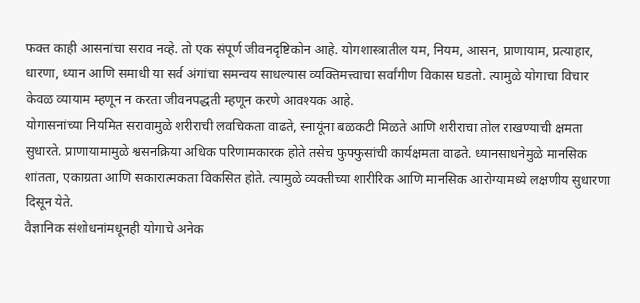फक्त काही आसनांचा सराव नव्हे. तो एक संपूर्ण जीवनदृष्टिकोन आहे. योगशास्त्रातील यम, नियम, आसन, प्राणायाम, प्रत्याहार, धारणा, ध्यान आणि समाधी या सर्व अंगांचा समन्वय साधल्यास व्यक्तिमत्त्वाचा सर्वांगीण विकास घडतो. त्यामुळे योगाचा विचार केवळ व्यायाम म्हणून न करता जीवनपद्धती म्हणून करणे आवश्यक आहे.
योगासनांच्या नियमित सरावामुळे शरीराची लवचिकता वाढते, स्नायूंना बळकटी मिळते आणि शरीराचा तोल राखण्याची क्षमता सुधारते. प्राणायामामुळे श्वसनक्रिया अधिक परिणामकारक होते तसेच फुफ्फुसांची कार्यक्षमता वाढते. ध्यानसाधनेमुळे मानसिक शांतता, एकाग्रता आणि सकारात्मकता विकसित होते. त्यामुळे व्यक्तीच्या शारीरिक आणि मानसिक आरोग्यामध्ये लक्षणीय सुधारणा दिसून येते.
वैज्ञानिक संशोधनांमधूनही योगाचे अनेक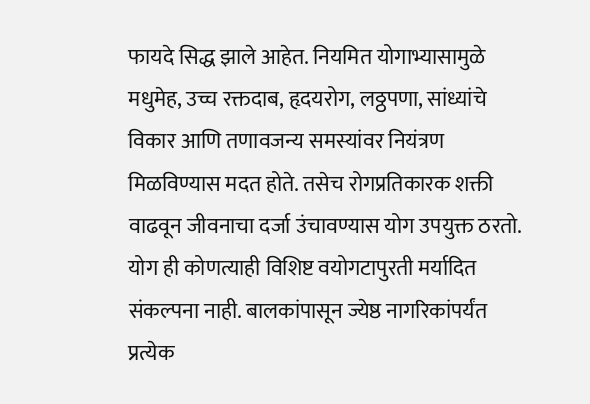फायदे सिद्ध झाले आहेत. नियमित योगाभ्यासामुळे मधुमेह, उच्च रक्तदाब, हृदयरोग, लठ्ठपणा, सांध्यांचे विकार आणि तणावजन्य समस्यांवर नियंत्रण मिळविण्यास मदत होते. तसेच रोगप्रतिकारक शक्ती वाढवून जीवनाचा दर्जा उंचावण्यास योग उपयुक्त ठरतो.
योग ही कोणत्याही विशिष्ट वयोगटापुरती मर्यादित संकल्पना नाही. बालकांपासून ज्येष्ठ नागरिकांपर्यंत प्रत्येक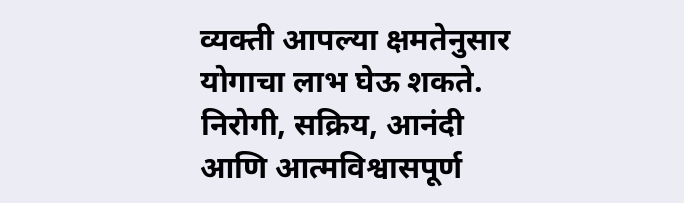व्यक्ती आपल्या क्षमतेनुसार योगाचा लाभ घेऊ शकते. निरोगी, सक्रिय, आनंदी आणि आत्मविश्वासपूर्ण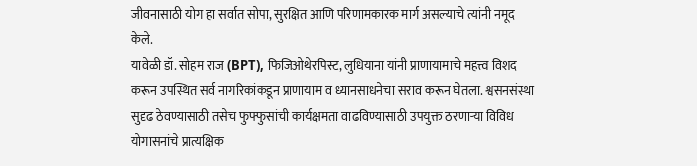जीवनासाठी योग हा सर्वात सोपा, सुरक्षित आणि परिणामकारक मार्ग असल्याचे त्यांनी नमूद केले.
यावेळी डॉ. सोहम राज (BPT), फिजिओथेरपिस्ट, लुधियाना यांनी प्राणायामाचे महत्त्व विशद करून उपस्थित सर्व नागरिकांकडून प्राणायाम व ध्यानसाधनेचा सराव करून घेतला. श्वसनसंस्था सुदृढ ठेवण्यासाठी तसेच फुफ्फुसांची कार्यक्षमता वाढविण्यासाठी उपयुक्त ठरणाऱ्या विविध योगासनांचे प्रात्यक्षिक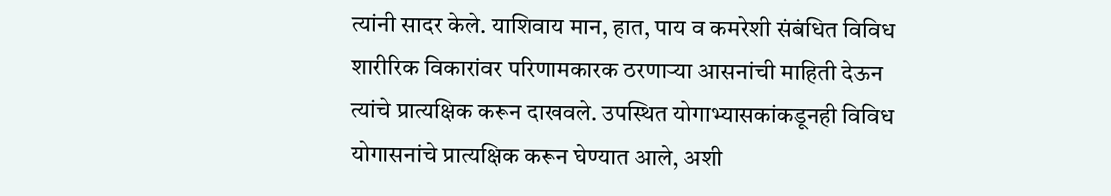त्यांनी सादर केले. याशिवाय मान, हात, पाय व कमरेशी संबंधित विविध शारीरिक विकारांवर परिणामकारक ठरणाऱ्या आसनांची माहिती देऊन त्यांचे प्रात्यक्षिक करून दाखवले. उपस्थित योगाभ्यासकांकडूनही विविध योगासनांचे प्रात्यक्षिक करून घेण्यात आले, अशी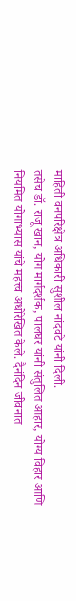माहिती वनपरिक्षेत्र अधिकारी सुशील नांदवटे यांनी दिली.
तसेच डॉ. राजू खान, योग मार्गदर्शक, पालघर यांनी संतुलित आहार, योग्य विहार आणि नियमित योगाभ्यास यांचे महत्त्व अधोरेखित केले. दैनंदिन जीवनात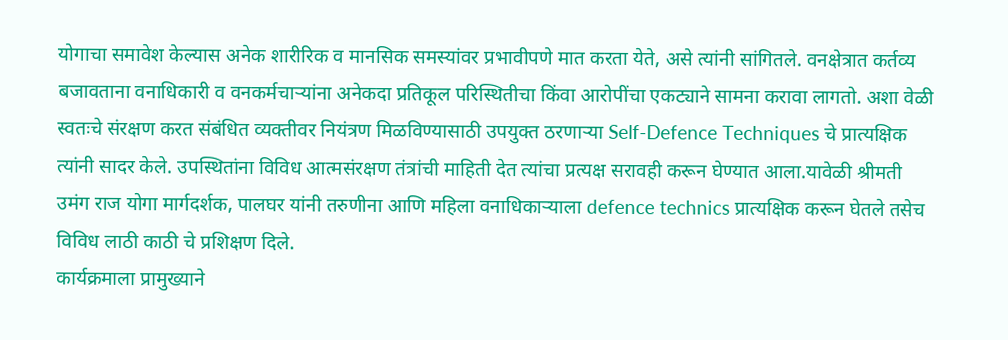योगाचा समावेश केल्यास अनेक शारीरिक व मानसिक समस्यांवर प्रभावीपणे मात करता येते, असे त्यांनी सांगितले. वनक्षेत्रात कर्तव्य बजावताना वनाधिकारी व वनकर्मचाऱ्यांना अनेकदा प्रतिकूल परिस्थितीचा किंवा आरोपींचा एकट्याने सामना करावा लागतो. अशा वेळी स्वतःचे संरक्षण करत संबंधित व्यक्तीवर नियंत्रण मिळविण्यासाठी उपयुक्त ठरणाऱ्या Self-Defence Techniques चे प्रात्यक्षिक त्यांनी सादर केले. उपस्थितांना विविध आत्मसंरक्षण तंत्रांची माहिती देत त्यांचा प्रत्यक्ष सरावही करून घेण्यात आला.यावेळी श्रीमती उमंग राज योगा मार्गदर्शक, पालघर यांनी तरुणीना आणि महिला वनाधिकाऱ्याला defence technics प्रात्यक्षिक करून घेतले तसेच विविध लाठी काठी चे प्रशिक्षण दिले.
कार्यक्रमाला प्रामुख्याने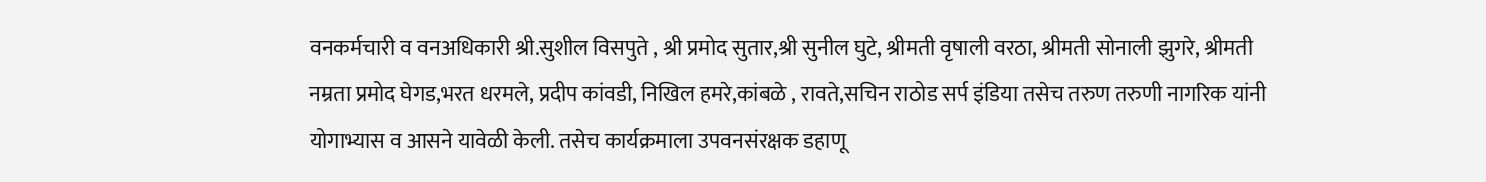वनकर्मचारी व वनअधिकारी श्री.सुशील विसपुते , श्री प्रमोद सुतार,श्री सुनील घुटे, श्रीमती वृषाली वरठा, श्रीमती सोनाली झुगरे, श्रीमती नम्रता प्रमोद घेगड,भरत धरमले, प्रदीप कांवडी, निखिल हमरे,कांबळे , रावते,सचिन राठोड सर्प इंडिया तसेच तरुण तरुणी नागरिक यांनी योगाभ्यास व आसने यावेळी केली. तसेच कार्यक्रमाला उपवनसंरक्षक डहाणू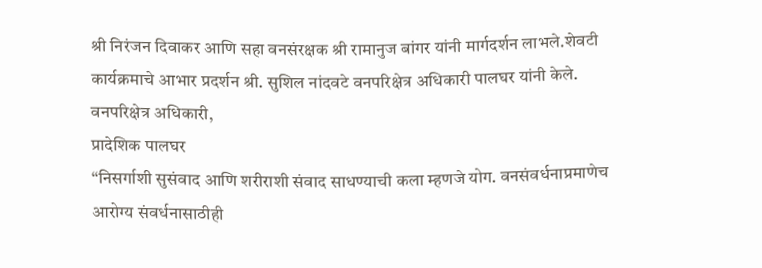श्री निरंजन दिवाकर आणि सहा वनसंरक्षक श्री रामानुज बांगर यांनी मार्गदर्शन लाभले.शेवटी कार्यक्रमाचे आभार प्रदर्शन श्री. सुशिल नांदवटे वनपरिक्षेत्र अधिकारी पालघर यांनी केले.
वनपरिक्षेत्र अधिकारी,
प्रादेशिक पालघर
“निसर्गाशी सुसंवाद आणि शरीराशी संवाद साधण्याची कला म्हणजे योग. वनसंवर्धनाप्रमाणेच आरोग्य संवर्धनासाठीही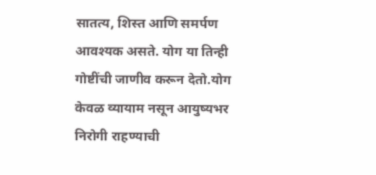सातत्य, शिस्त आणि समर्पण आवश्यक असते. योग या तिन्ही गोष्टींची जाणीव करून देतो.योग केवळ व्यायाम नसून आयुष्यभर निरोगी राहण्याची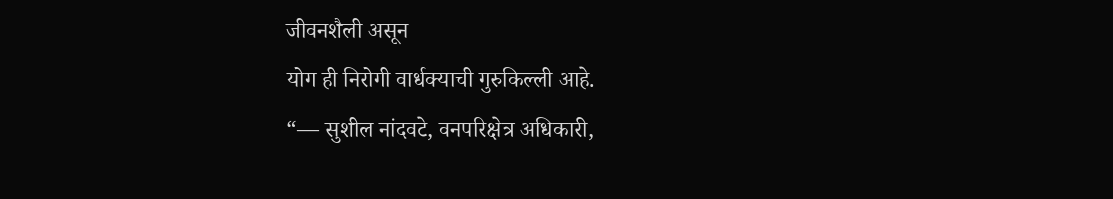जीवनशैली असून
योग ही निरोगी वार्धक्याची गुरुकिल्ली आहे.
“— सुशील नांदवटे, वनपरिक्षेत्र अधिकारी,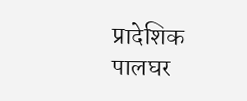प्रादेशिक पालघर